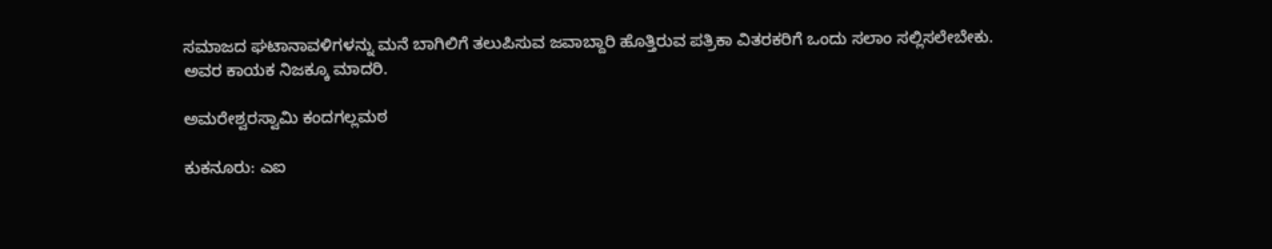ಸಮಾಜದ ಘಟಾನಾವಳಿಗಳನ್ನು ಮನೆ ಬಾಗಿಲಿಗೆ ತಲುಪಿಸುವ ಜವಾಬ್ದಾರಿ ಹೊತ್ತಿರುವ ಪತ್ರಿಕಾ ವಿತರಕರಿಗೆ ಒಂದು ಸಲಾಂ ಸಲ್ಲಿಸಲೇಬೇಕು. ಅವರ ಕಾಯಕ ನಿಜಕ್ಕೂ ಮಾದರಿ.

ಅಮರೇಶ್ವರಸ್ವಾಮಿ ಕಂದಗಲ್ಲಮಠ

ಕುಕನೂರು: ಎಐ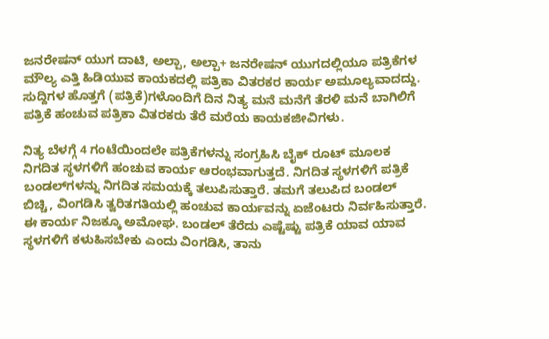ಜನರೇಷನ್ ಯುಗ ದಾಟಿ, ಅಲ್ಪಾ, ಅಲ್ಪಾ+ ಜನರೇಷನ್ ಯುಗದಲ್ಲಿಯೂ ಪತ್ರಿಕೆಗಳ ಮೌಲ್ಯ ಎತ್ತಿ ಹಿಡಿಯುವ ಕಾಯಕದಲ್ಲಿ ಪತ್ರಿಕಾ ವಿತರಕರ ಕಾರ್ಯ ಅಮೂಲ್ಯವಾದದ್ದು. ಸುದ್ದಿಗಳ ಹೊತ್ತಗೆ (ಪತ್ರಿಕೆ)ಗಳೊಂದಿಗೆ ದಿನ ನಿತ್ಯ ಮನೆ ಮನೆಗೆ ತೆರಳಿ ಮನೆ ಬಾಗಿಲಿಗೆ ಪತ್ರಿಕೆ ಹಂಚುವ ಪತ್ರಿಕಾ ವಿತರಕರು ತೆರೆ ಮರೆಯ ಕಾಯಕಜೀವಿಗಳು.

ನಿತ್ಯ ಬೆಳಗ್ಗೆ 4 ಗಂಟೆಯಿಂದಲೇ ಪತ್ರಿಕೆಗಳನ್ನು ಸಂಗ್ರಹಿಸಿ ಬೈಕ್ ರೂಟ್ ಮೂಲಕ ನಿಗದಿತ ಸ್ಥಳಗಳಿಗೆ ಹಂಚುವ ಕಾರ್ಯ ಆರಂಭವಾಗುತ್ತದೆ. ನಿಗದಿತ ಸ್ಥಳಗಳಿಗೆ ಪತ್ರಿಕೆ ಬಂಡಲ್‌ಗಳನ್ನು ನಿಗದಿತ ಸಮಯಕ್ಕೆ ತಲುಪಿಸುತ್ತಾರೆ. ತಮಗೆ ತಲುಪಿದ ಬಂಡಲ್‌ ಬಿಚ್ಚಿ, ವಿಂಗಡಿಸಿ ತ್ವರಿತಗತಿಯಲ್ಲಿ ಹಂಚುವ ಕಾರ್ಯವನ್ನು ಏಜೆಂಟರು ನಿರ್ವಹಿಸುತ್ತಾರೆ. ಈ ಕಾರ್ಯ ನಿಜಕ್ಕೂ ಅಮೋಘ. ಬಂಡಲ್ ತೆರೆದು ಎಷ್ಟೆಷ್ಟು ಪತ್ರಿಕೆ ಯಾವ ಯಾವ ಸ್ಥಳಗಳಿಗೆ ಕಳುಹಿಸಬೇಕು ಎಂದು ವಿಂಗಡಿಸಿ, ತಾನು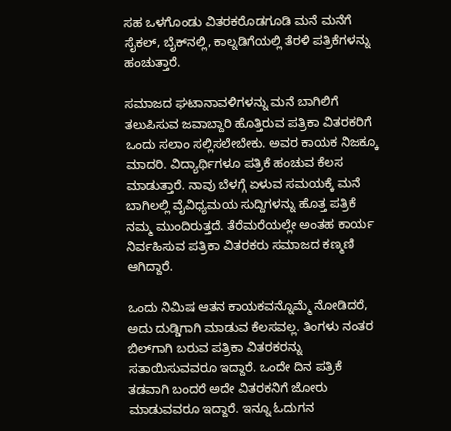ಸಹ ಒಳಗೊಂಡು ವಿತರಕರೊಡಗೂಡಿ ಮನೆ ಮನೆಗೆ ಸೈಕಲ್, ಬೈಕ್‌ನಲ್ಲಿ, ಕಾಲ್ನಡಿಗೆಯಲ್ಲಿ ತೆರಳಿ ಪತ್ರಿಕೆಗಳನ್ನು ಹಂಚುತ್ತಾರೆ.

ಸಮಾಜದ ಘಟಾನಾವಳಿಗಳನ್ನು ಮನೆ ಬಾಗಿಲಿಗೆ ತಲುಪಿಸುವ ಜವಾಬ್ದಾರಿ ಹೊತ್ತಿರುವ ಪತ್ರಿಕಾ ವಿತರಕರಿಗೆ ಒಂದು ಸಲಾಂ ಸಲ್ಲಿಸಲೇಬೇಕು. ಅವರ ಕಾಯಕ ನಿಜಕ್ಕೂ ಮಾದರಿ. ವಿದ್ಯಾರ್ಥಿಗಳೂ ಪತ್ರಿಕೆ ಹಂಚುವ ಕೆಲಸ ಮಾಡುತ್ತಾರೆ. ನಾವು ಬೆಳಗ್ಗೆ ಏಳುವ ಸಮಯಕ್ಕೆ ಮನೆ ಬಾಗಿಲಲ್ಲಿ ವೈವಿಧ್ಯಮಯ ಸುದ್ದಿಗಳನ್ನು ಹೊತ್ತ ಪತ್ರಿಕೆ ನಮ್ಮ ಮುಂದಿರುತ್ತದೆ. ತೆರೆಮರೆಯಲ್ಲೇ ಅಂತಹ ಕಾರ್ಯ ನಿರ್ವಹಿಸುವ ಪತ್ರಿಕಾ ವಿತರಕರು ಸಮಾಜದ ಕಣ್ಮಣಿ ಆಗಿದ್ದಾರೆ.

ಒಂದು ನಿಮಿಷ ಆತನ ಕಾಯಕವನ್ನೊಮ್ಮೆ ನೋಡಿದರೆ, ಅದು ದುಡ್ಡಿಗಾಗಿ ಮಾಡುವ ಕೆಲಸವಲ್ಲ. ತಿಂಗಳು ನಂತರ ಬಿಲ್‌ಗಾಗಿ ಬರುವ ಪತ್ರಿಕಾ ವಿತರಕರನ್ನು ಸತಾಯಿಸುವವರೂ ಇದ್ದಾರೆ. ಒಂದೇ ದಿನ ಪತ್ರಿಕೆ ತಡವಾಗಿ ಬಂದರೆ ಅದೇ ವಿತರಕನಿಗೆ ಜೋರು ಮಾಡುವವರೂ ಇದ್ದಾರೆ. ಇನ್ನೂ ಓದುಗನ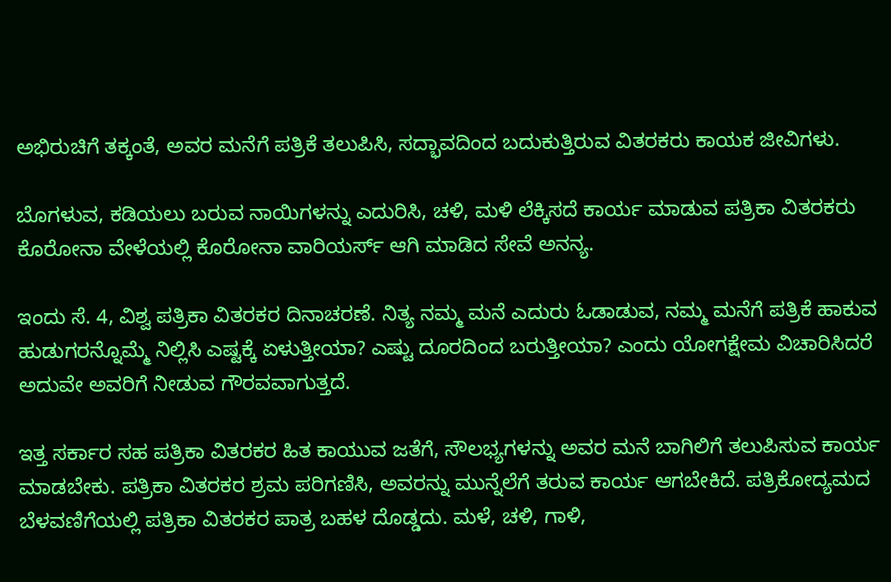ಅಭಿರುಚಿಗೆ ತಕ್ಕಂತೆ, ಅವರ ಮನೆಗೆ ಪತ್ರಿಕೆ ತಲುಪಿಸಿ, ಸದ್ಭಾವದಿಂದ ಬದುಕುತ್ತಿರುವ ವಿತರಕರು ಕಾಯಕ ಜೀವಿಗಳು.

ಬೊಗಳುವ, ಕಡಿಯಲು ಬರುವ ನಾಯಿಗಳನ್ನು ಎದುರಿಸಿ, ಚಳಿ, ಮಳಿ ಲೆಕ್ಕಿಸದೆ ಕಾರ್ಯ ಮಾಡುವ ಪತ್ರಿಕಾ ವಿತರಕರು ಕೊರೋನಾ ವೇಳೆಯಲ್ಲಿ ಕೊರೋನಾ ವಾರಿಯರ್ಸ್‌ ಆಗಿ ಮಾಡಿದ ಸೇವೆ ಅನನ್ಯ.

ಇಂದು ಸೆ. 4, ವಿಶ್ವ ಪತ್ರಿಕಾ ವಿತರಕರ ದಿನಾಚರಣೆ. ನಿತ್ಯ ನಮ್ಮ ಮನೆ ಎದುರು ಓಡಾಡುವ, ನಮ್ಮ ಮನೆಗೆ ಪತ್ರಿಕೆ ಹಾಕುವ ಹುಡುಗರನ್ನೊಮ್ಮೆ ನಿಲ್ಲಿಸಿ ಎಷ್ಟಕ್ಕೆ ಏಳುತ್ತೀಯಾ? ಎಷ್ಟು ದೂರದಿಂದ ಬರುತ್ತೀಯಾ? ಎಂದು ಯೋಗಕ್ಷೇಮ ವಿಚಾರಿಸಿದರೆ ಅದುವೇ ಅವರಿಗೆ ನೀಡುವ ಗೌರವವಾಗುತ್ತದೆ.

ಇತ್ತ ಸರ್ಕಾರ ಸಹ ಪತ್ರಿಕಾ ವಿತರಕರ ಹಿತ ಕಾಯುವ ಜತೆಗೆ, ಸೌಲಭ್ಯಗಳನ್ನು ಅವರ ಮನೆ ಬಾಗಿಲಿಗೆ ತಲುಪಿಸುವ ಕಾರ್ಯ ಮಾಡಬೇಕು. ಪತ್ರಿಕಾ ವಿತರಕರ ಶ್ರಮ ಪರಿಗಣಿಸಿ, ಅವರನ್ನು ಮುನ್ನೆಲೆಗೆ ತರುವ ಕಾರ್ಯ ಆಗಬೇಕಿದೆ. ಪತ್ರಿಕೋದ್ಯಮದ ಬೆಳವಣಿಗೆಯಲ್ಲಿ ಪತ್ರಿಕಾ ವಿತರಕರ ಪಾತ್ರ ಬಹಳ ದೊಡ್ಡದು. ಮಳೆ, ಚಳಿ, ಗಾಳಿ,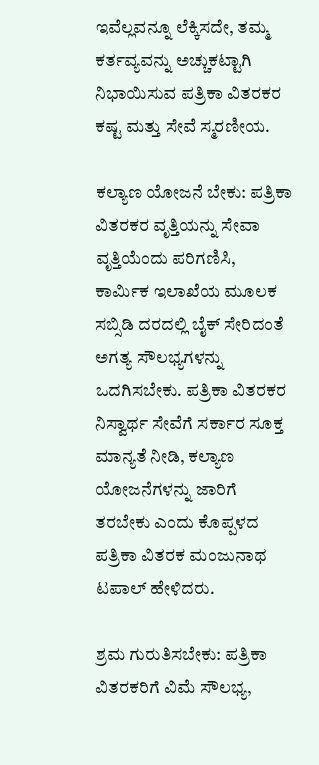ಇವೆಲ್ಲವನ್ನೂ ಲೆಕ್ಕಿಸದೇ, ತಮ್ಮ ಕರ್ತವ್ಯವನ್ನು ಅಚ್ಚುಕಟ್ಟಾಗಿ ನಿಭಾಯಿಸುವ ಪತ್ರಿಕಾ ವಿತರಕರ ಕಷ್ಟ ಮತ್ತು ಸೇವೆ ಸ್ಮರಣೀಯ.

ಕಲ್ಯಾಣ ಯೋಜನೆ ಬೇಕು: ಪತ್ರಿಕಾ ವಿತರಕರ ವೃತ್ತಿಯನ್ನು ಸೇವಾ ವೃತ್ತಿಯೆಂದು ಪರಿಗಣಿಸಿ, ಕಾರ್ಮಿಕ ಇಲಾಖೆಯ ಮೂಲಕ ಸಬ್ಸಿಡಿ ದರದಲ್ಲಿ ಬೈಕ್ ಸೇರಿದಂತೆ ಅಗತ್ಯ ಸೌಲಭ್ಯಗಳನ್ನು ಒದಗಿಸಬೇಕು. ಪತ್ರಿಕಾ ವಿತರಕರ ನಿಸ್ವಾರ್ಥ ಸೇವೆಗೆ ಸರ್ಕಾರ ಸೂಕ್ತ ಮಾನ್ಯತೆ ನೀಡಿ, ಕಲ್ಯಾಣ ಯೋಜನೆಗಳನ್ನು ಜಾರಿಗೆ ತರಬೇಕು ಎಂದು ಕೊಪ್ಪಳದ ಪತ್ರಿಕಾ ವಿತರಕ ಮಂಜುನಾಥ ಟಪಾಲ್ ಹೇಳಿದರು.

ಶ್ರಮ ಗುರುತಿಸಬೇಕು: ಪತ್ರಿಕಾ ವಿತರಕರಿಗೆ ವಿಮೆ ಸೌಲಭ್ಯ,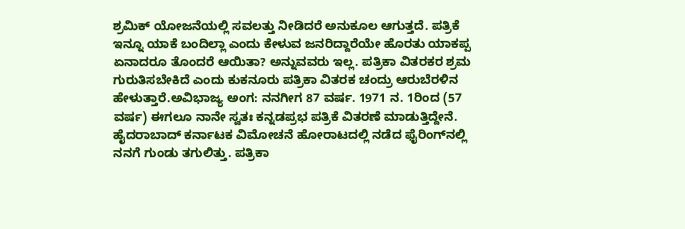ಶ್ರಮಿಕ್ ಯೋಜನೆಯಲ್ಲಿ ಸವಲತ್ತು ನೀಡಿದರೆ ಅನುಕೂಲ ಆಗುತ್ತದೆ. ಪತ್ರಿಕೆ ಇನ್ನೂ ಯಾಕೆ ಬಂದಿಲ್ಲಾ ಎಂದು ಕೇಳುವ ಜನರಿದ್ದಾರೆಯೇ ಹೊರತು ಯಾಕಪ್ಪ ಏನಾದರೂ ತೊಂದರೆ ಆಯಿತಾ? ಅನ್ನುವವರು ಇಲ್ಲ. ಪತ್ರಿಕಾ ವಿತರಕರ ಶ್ರಮ ಗುರುತಿಸಬೇಕಿದೆ ಎಂದು ಕುಕನೂರು ಪತ್ರಿಕಾ ವಿತರಕ ಚಂದ್ರು ಆರುಬೆರಳಿನ ಹೇಳುತ್ತಾರೆ.ಅವಿಭಾಜ್ಯ ಅಂಗ: ನನಗೀಗ 87 ವರ್ಷ. 1971 ನ. 1ರಿಂದ (57 ವರ್ಷ) ಈಗಲೂ ನಾನೇ ಸ್ವತಃ ಕನ್ನಡಪ್ರಭ ಪತ್ರಿಕೆ ವಿತರಣೆ ಮಾಡುತ್ತಿದ್ದೇನೆ. ಹೈದರಾಬಾದ್ ಕರ್ನಾಟಕ ವಿಮೋಚನೆ ಹೋರಾಟದಲ್ಲಿ ನಡೆದ ಫೈರಿಂಗ್‌ನಲ್ಲಿ ನನಗೆ ಗುಂಡು ತಗುಲಿತ್ತು. ಪತ್ರಿಕಾ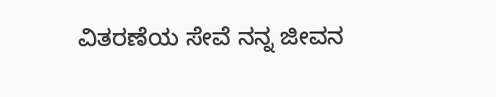ವಿತರಣೆಯ ಸೇವೆ ನನ್ನ ಜೀವನ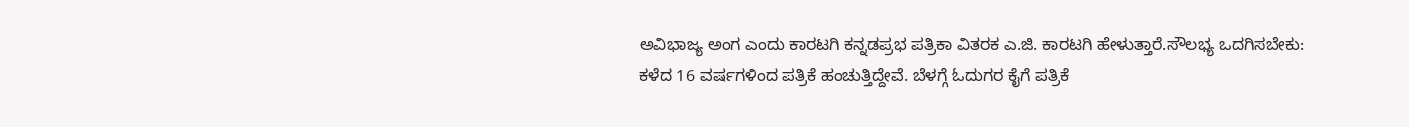ಅವಿಭಾಜ್ಯ ಅಂಗ ಎಂದು ಕಾರಟಗಿ ಕನ್ನಡಪ್ರಭ ಪತ್ರಿಕಾ ವಿತರಕ ಎ.ಜಿ. ಕಾರಟಗಿ ಹೇಳುತ್ತಾರೆ.ಸೌಲಭ್ಯ ಒದಗಿಸಬೇಕು: ಕಳೆದ 16 ವರ್ಷಗಳಿಂದ ಪತ್ರಿಕೆ ಹಂಚುತ್ತಿದ್ದೇವೆ. ಬೆಳಗ್ಗೆ ಓದುಗರ ಕೈಗೆ ಪತ್ರಿಕೆ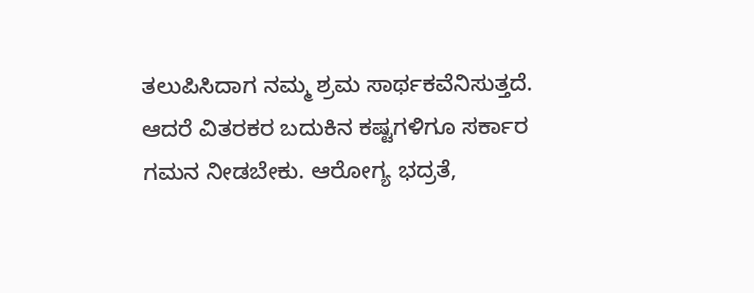ತಲುಪಿಸಿದಾಗ ನಮ್ಮ ಶ್ರಮ ಸಾರ್ಥಕವೆನಿಸುತ್ತದೆ. ಆದರೆ ವಿತರಕರ ಬದುಕಿನ ಕಷ್ಟಗಳಿಗೂ ಸರ್ಕಾರ ಗಮನ ನೀಡಬೇಕು. ಆರೋಗ್ಯ ಭದ್ರತೆ,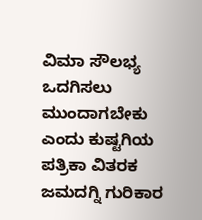ವಿಮಾ ಸೌಲಭ್ಯ ಒದಗಿಸಲು ಮುಂದಾಗಬೇಕು ಎಂದು ಕುಷ್ಟಗಿಯ ಪತ್ರಿಕಾ ವಿತರಕ ಜಮದಗ್ನಿ ಗುರಿಕಾರ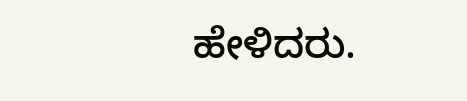ಹೇಳಿದರು.